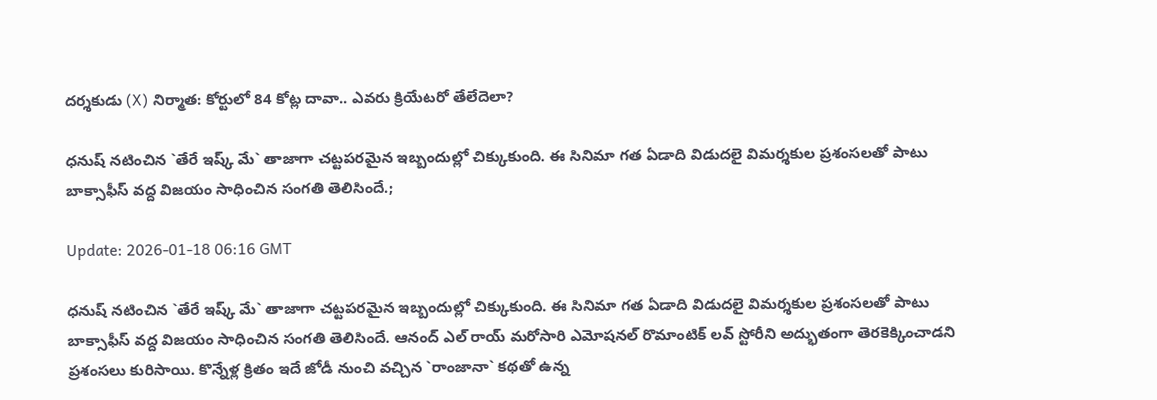ద‌ర్శ‌కుడు (X) నిర్మాత‌: కోర్టులో 84 కోట్ల దావా.. ఎవ‌రు క్రియేట‌రో తేలేదెలా?

ధనుష్ న‌టించిన `తేరే ఇష్క్ మే` తాజాగా చ‌ట్ట‌ప‌ర‌మైన ఇబ్బందుల్లో చిక్కుకుంది. ఈ సినిమా గ‌త ఏడాది విడుద‌లై విమ‌ర్శ‌కుల ప్ర‌శంస‌ల‌తో పాటు బాక్సాఫీస్ వ‌ద్ద విజ‌యం సాధించిన సంగ‌తి తెలిసిందే.;

Update: 2026-01-18 06:16 GMT

ధనుష్ న‌టించిన `తేరే ఇష్క్ మే` తాజాగా చ‌ట్ట‌ప‌ర‌మైన ఇబ్బందుల్లో చిక్కుకుంది. ఈ సినిమా గ‌త ఏడాది విడుద‌లై విమ‌ర్శ‌కుల ప్ర‌శంస‌ల‌తో పాటు బాక్సాఫీస్ వ‌ద్ద విజ‌యం సాధించిన సంగ‌తి తెలిసిందే. ఆనంద్ ఎల్ రాయ్ మ‌రోసారి ఎమోష‌న‌ల్ రొమాంటిక్ ల‌వ్ స్టోరీని అద్భుతంగా తెర‌కెక్కించాడ‌ని ప్ర‌శంస‌లు కురిసాయి. కొన్నేళ్ల క్రితం ఇదే జోడీ నుంచి వ‌చ్చిన `రాంజానా` క‌థ‌తో ఉన్న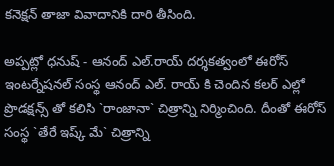క‌నెక్ష‌న్ తాజా వివాదానికి దారి తీసింది.

అప్ప‌ట్లో ధ‌నుష్ - ఆనంద్ ఎల్.రాయ్ ద‌ర్శ‌క‌త్వంలో ఈరోస్ ఇంటర్నేషనల్ సంస్థ ఆనంద్ ఎల్. రాయ్ కి చెందిన క‌లర్ ఎల్లో ప్రొడ‌క్ష‌న్స్ తో క‌లిసి `రాంజానా` చిత్రాన్ని నిర్మించింది. దీంతో ఈరోస్ సంస్థ `తేరే ఇష్క్ మే` చిత్రాన్ని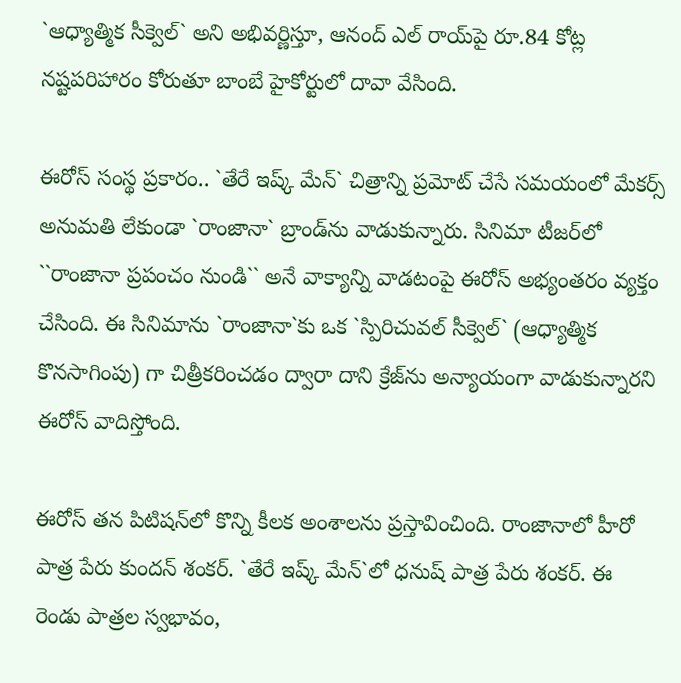`ఆధ్యాత్మిక‌ సీక్వెల్` అని అభివర్ణిస్తూ, ఆనంద్ ఎల్ రాయ్‌పై రూ.84 కోట్ల నష్టపరిహారం కోరుతూ బాంబే హైకోర్టులో దావా వేసింది.

ఈరోస్ సంస్థ ప్ర‌కారం.. `తేరే ఇష్క్ మేన్` చిత్రాన్ని ప్రమోట్ చేసే సమయంలో మేకర్స్ అనుమతి లేకుండా `రాంజానా` బ్రాండ్‌ను వాడుకున్నారు. సినిమా టీజర్‌లో ``రాంజానా ప్రపంచం నుండి`` అనే వాక్యాన్ని వాడటంపై ఈరోస్ అభ్యంతరం వ్యక్తం చేసింది. ఈ సినిమాను `రాంజానా`కు ఒక `స్పిరిచువల్ సీక్వెల్` (ఆధ్యాత్మిక కొనసాగింపు) గా చిత్రీకరించడం ద్వారా దాని క్రేజ్‌ను అన్యాయంగా వాడుకున్నారని ఈరోస్ వాదిస్తోంది.

ఈరోస్ తన పిటిషన్‌లో కొన్ని కీలక అంశాలను ప్రస్తావించింది. రాంజానాలో హీరో పాత్ర పేరు కుందన్ శంకర్. `తేరే ఇష్క్ మేన్`లో ధనుష్ పాత్ర పేరు శంకర్. ఈ రెండు పాత్రల స్వభావం,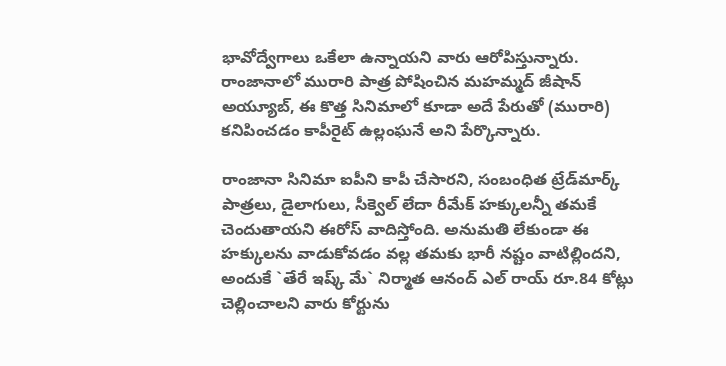భావోద్వేగాలు ఒకేలా ఉన్నాయని వారు ఆరోపిస్తున్నారు. రాంజానాలో మురారి పాత్ర పోషించిన మహమ్మద్ జీషాన్ అయ్యూబ్, ఈ కొత్త సినిమాలో కూడా అదే పేరుతో (మురారి) కనిపించడం కాపీరైట్ ఉల్లంఘనే అని పేర్కొన్నారు.

రాంజానా సినిమా ఐపీని కాపీ చేసార‌ని, సంబంధిత‌ ట్రేడ్‌మార్క్ పాత్రలు, డైలాగులు, సీక్వెల్ లేదా రీమేక్ హక్కులన్నీ తమకే చెందుతాయని ఈరోస్ వాదిస్తోంది. అనుమతి లేకుండా ఈ హక్కులను వాడుకోవడం వల్ల తమకు భారీ నష్టం వాటిల్లిందని, అందుకే `తేరే ఇష్క్ మే` నిర్మాత‌ ఆనంద్ ఎల్ రాయ్ రూ.84 కోట్లు చెల్లించాలని వారు కోర్టును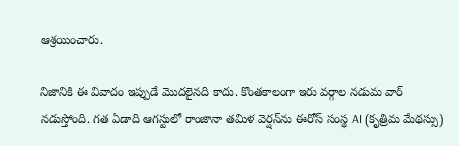ఆశ్రయించారు.

నిజానికి ఈ వివాదం ఇప్పుడే మొదలైన‌ది కాదు. కొంత‌కాలంగా ఇరు వ‌ర్గాల న‌డుమ వార్ న‌డుస్తోంది. గత ఏడాది ఆగస్టులో రాంజానా తమిళ వెర్షన్‌ను ఈరోస్ సంస్థ AI (కృత్రిమ మేథ‌స్సు)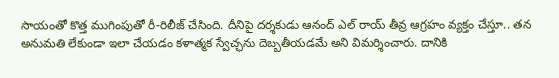సాయంతో కొత్త ముగింపుతో రీ-రిలీజ్ చేసింది. దీనిపై దర్శకుడు ఆనంద్ ఎల్ రాయ్ తీవ్ర ఆగ్రహం వ్యక్తం చేస్తూ.. త‌న‌ అనుమతి లేకుండా ఇలా చేయడం కళాత్మక స్వేచ్ఛను దెబ్బతీయడమే అని విమర్శించారు. దానికి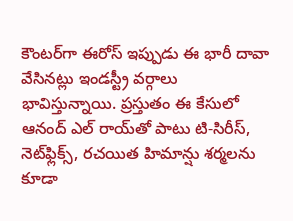కౌంటర్‌గా ఈరోస్ ఇప్పుడు ఈ భారీ దావా వేసినట్లు ఇండస్ట్రీ వర్గాలు భావిస్తున్నాయి. ప్రస్తుతం ఈ కేసులో ఆనంద్ ఎల్ రాయ్‌తో పాటు టి-సిరీస్, నెట్‌ఫ్లిక్స్, రచయిత హిమాన్షు శర్మలను కూడా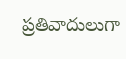ప్రతివాదులుగా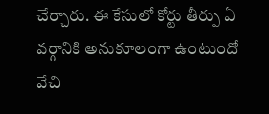చేర్చారు. ఈ కేసులో కోర్టు తీర్పు ఏ వ‌ర్గానికి అనుకూలంగా ఉంటుందో వేచి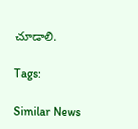చూడాలి.

Tags:

Similar News